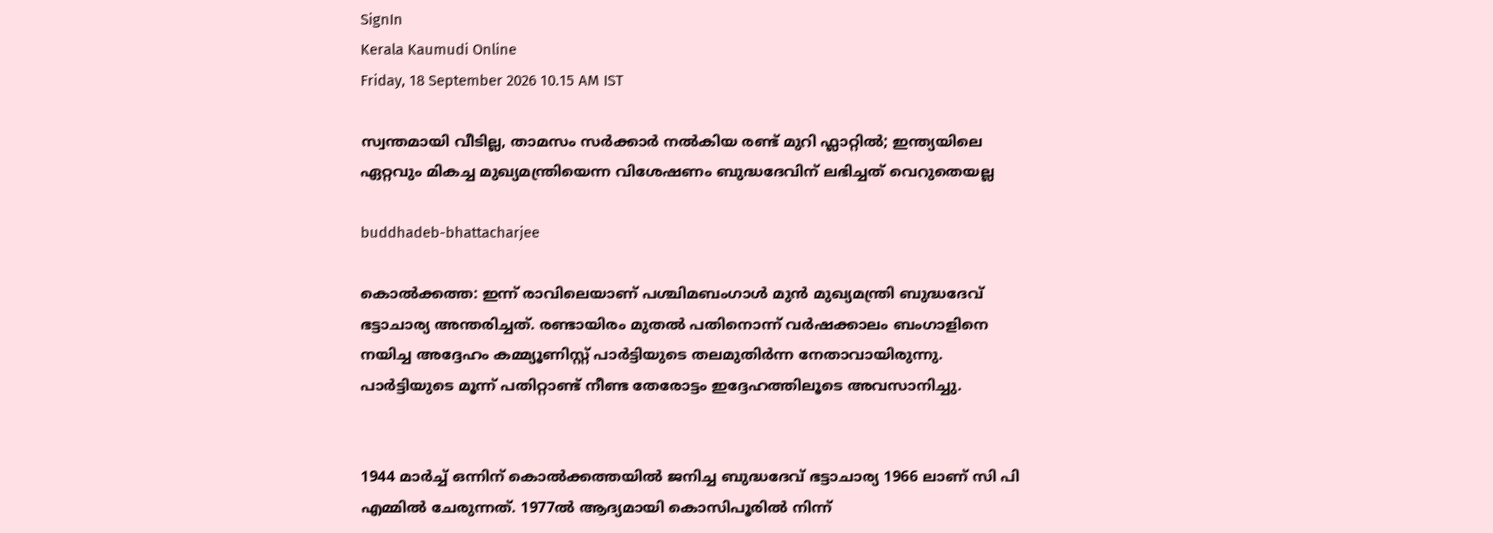SignIn
Kerala Kaumudi Online
Friday, 18 September 2026 10.15 AM IST

സ്വന്തമായി വീടില്ല, താമസം സർക്കാർ നൽകിയ രണ്ട് മുറി ഫ്ലാറ്റിൽ; ഇന്ത്യയിലെ ഏറ്റവും മികച്ച മുഖ്യമന്ത്രിയെന്ന വിശേഷണം ബുദ്ധദേവിന് ലഭിച്ചത് വെറുതെയല്ല

buddhadeb-bhattacharjee

കൊൽക്കത്ത: ഇന്ന് രാവിലെയാണ് പശ്ചിമബംഗാൾ മുൻ മുഖ്യമന്ത്രി ബുദ്ധദേവ് ഭട്ടാചാര്യ അന്തരിച്ചത്. രണ്ടായിരം മുതൽ പതിനൊന്ന് വർഷക്കാലം ബംഗാളിനെ നയിച്ച അദ്ദേഹം കമ്മ്യൂണിസ്റ്റ് പാർട്ടിയുടെ തലമുതിർന്ന നേതാവായിരുന്നു. പാർട്ടിയുടെ മൂന്ന് പതിറ്റാണ്ട് നീണ്ട തേരോട്ടം ഇദ്ദേഹത്തിലൂടെ അവസാനിച്ചു.


1944 മാർച്ച് ഒന്നിന് കൊൽക്കത്തയിൽ ജനിച്ച ബുദ്ധദേവ് ഭട്ടാചാര്യ 1966 ലാണ് സി പി എമ്മിൽ ചേരുന്നത്. 1977ൽ ആദ്യമായി കൊസിപൂരിൽ നിന്ന്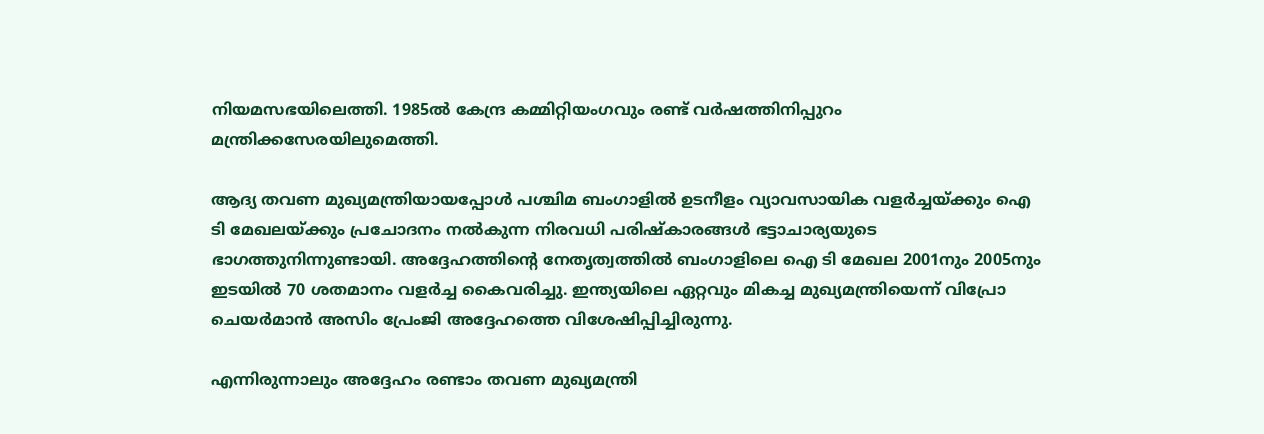നിയമസഭയിലെത്തി. 1985ൽ കേന്ദ്ര കമ്മിറ്റിയംഗവും രണ്ട് വർഷത്തിനിപ്പുറം മന്ത്രിക്കസേരയിലുമെത്തി.

ആദ്യ തവണ മുഖ്യമന്ത്രിയായപ്പോൾ പശ്ചിമ ബംഗാളിൽ ഉടനീളം വ്യാവസായിക വളർച്ചയ്ക്കും ഐ ടി മേഖലയ്ക്കും പ്രചോദനം നൽകുന്ന നിരവധി പരിഷ്‌കാരങ്ങൾ ഭട്ടാചാര്യയുടെ ഭാഗത്തുനിന്നുണ്ടായി. അദ്ദേഹത്തിന്റെ നേതൃത്വത്തിൽ ബംഗാളിലെ ഐ ടി മേഖല 2001നും 2005നും ഇടയിൽ 70 ശതമാനം വളർച്ച കൈവരിച്ചു. ഇന്ത്യയിലെ ഏറ്റവും മികച്ച മുഖ്യമന്ത്രിയെന്ന് വിപ്രോ ചെയർമാൻ അസിം പ്രേംജി അദ്ദേഹത്തെ വിശേഷിപ്പിച്ചിരുന്നു.

എന്നിരുന്നാലും അദ്ദേഹം രണ്ടാം തവണ മുഖ്യമന്ത്രി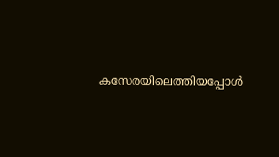കസേരയിലെത്തിയപ്പോൾ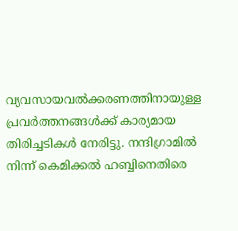വ്യവസായവൽക്കരണത്തിനായുള്ള പ്രവർത്തനങ്ങൾക്ക് കാര്യമായ തിരിച്ചടികൾ നേരിട്ടു. നന്ദിഗ്രാമിൽ നിന്ന് കെമിക്കൽ ഹബ്ബിനെതിരെ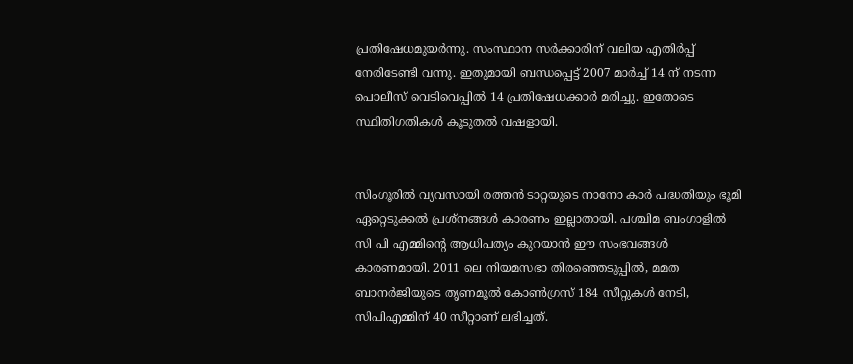പ്രതിഷേധമുയർന്നു. സംസ്ഥാന സർക്കാരിന് വലിയ എതിർപ്പ് നേരിടേണ്ടി വന്നു. ഇതുമായി ബന്ധപ്പെട്ട് 2007 മാർച്ച് 14 ന് നടന്ന പൊലീസ് വെടിവെപ്പിൽ 14 പ്രതിഷേധക്കാർ മരിച്ചു. ഇതോടെ സ്ഥിതിഗതികൾ കൂടുതൽ വഷളായി.


സിംഗൂരിൽ വ്യവസായി രത്തൻ ടാറ്റയുടെ നാനോ കാർ പദ്ധതിയും ഭൂമി ഏറ്റെടുക്കൽ പ്രശ്നങ്ങൾ കാരണം ഇല്ലാതായി. പശ്ചിമ ബംഗാളിൽ സി പി എമ്മിന്റെ ആധിപത്യം കുറയാൻ ഈ സംഭവങ്ങൾ കാരണമായി. 2011 ലെ നിയമസഭാ തിരഞ്ഞെടുപ്പിൽ, മമത ബാനർജിയുടെ തൃണമൂൽ കോൺഗ്രസ് 184 സീറ്റുകൾ നേടി, സിപിഎമ്മിന് 40 സീറ്റാണ് ലഭിച്ചത്.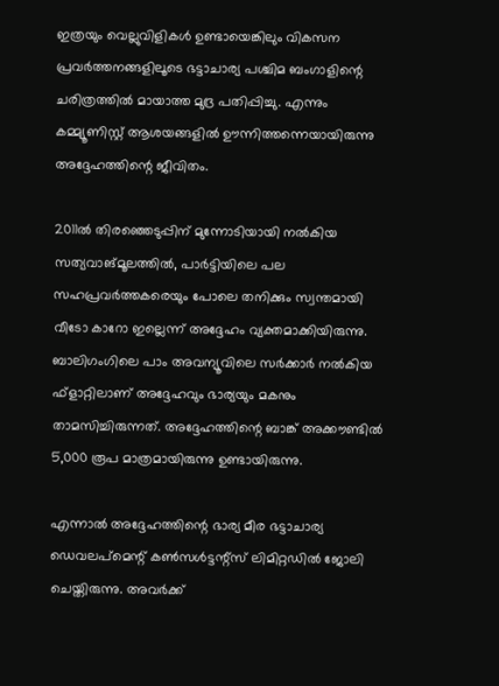ഇത്രയും വെല്ലുവിളികൾ ഉണ്ടായെങ്കിലും വികസന പ്രവർത്തനങ്ങളിലൂടെ ഭട്ടാചാര്യ പശ്ചിമ ബംഗാളിന്റെ ചരിത്രത്തിൽ മായാത്ത മുദ്ര പതിപ്പിച്ചു. എന്നും കമ്മ്യൂണിസ്റ്റ് ആശയങ്ങളിൽ ഊന്നിത്തന്നെയായിരുന്നു അദ്ദേഹത്തിന്റെ ജീവിതം.

2011ൽ തിരഞ്ഞെടുപ്പിന് മുന്നോടിയായി നൽകിയ സത്യവാങ്മൂലത്തിൽ, പാർട്ടിയിലെ പല സഹപ്രവർത്തകരെയും പോലെ തനിക്കും സ്വന്തമായി വീടോ കാറോ ഇല്ലെന്ന് അദ്ദേഹം വ്യക്തമാക്കിയിരുന്നു. ബാലിഗംഗിലെ പാം അവന്യൂവിലെ സർക്കാർ നൽകിയ ഫ്ളാറ്റിലാണ് അദ്ദേഹവും ഭാര്യയും മകനും താമസിച്ചിരുന്നത്. അദ്ദേഹത്തിന്റെ ബാങ്ക് അക്കൗണ്ടിൽ 5,000 രൂപ മാത്രമായിരുന്നു ഉണ്ടായിരുന്നു.

എന്നാൽ അദ്ദേഹത്തിന്റെ ഭാര്യ മീര ഭട്ടാചാര്യ ഡെവലപ്‌മെന്റ് കൺസൾട്ടന്റ്സ് ലിമിറ്റഡിൽ ജോലി ചെയ്തിരുന്നു. അവർക്ക്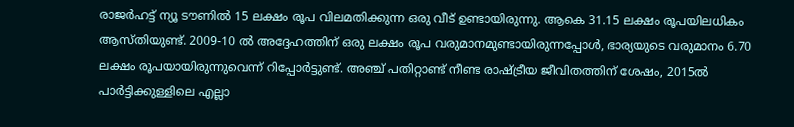രാജർഹട്ട് ന്യൂ ടൗണിൽ 15 ലക്ഷം രൂപ വിലമതിക്കുന്ന ഒരു വീട് ഉണ്ടായിരുന്നു. ആകെ 31.15 ലക്ഷം രൂപയിലധികം ആസ്തിയുണ്ട്. 2009-10 ൽ അദ്ദേഹത്തിന് ഒരു ലക്ഷം രൂപ വരുമാനമുണ്ടായിരുന്നപ്പോൾ, ഭാര്യയുടെ വരുമാനം 6.70 ലക്ഷം രൂപയായിരുന്നുവെന്ന് റിപ്പോർട്ടുണ്ട്. അഞ്ച് പതിറ്റാണ്ട് നീണ്ട രാഷ്ട്രീയ ജീവിതത്തിന് ശേഷം, 2015ൽ പാർട്ടിക്കുള്ളിലെ എല്ലാ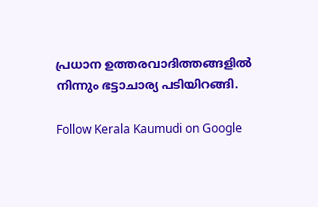പ്രധാന ഉത്തരവാദിത്തങ്ങളിൽ നിന്നും ഭട്ടാചാര്യ പടിയിറങ്ങി.

Follow Kerala Kaumudi on Google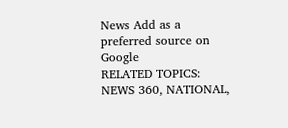News Add as a preferred source on Google
RELATED TOPICS: NEWS 360, NATIONAL,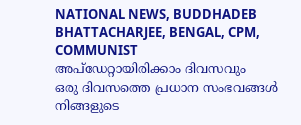NATIONAL NEWS, BUDDHADEB BHATTACHARJEE, BENGAL, CPM, COMMUNIST
അപ്ഡേറ്റായിരിക്കാം ദിവസവും
ഒരു ദിവസത്തെ പ്രധാന സംഭവങ്ങൾ നിങ്ങളുടെ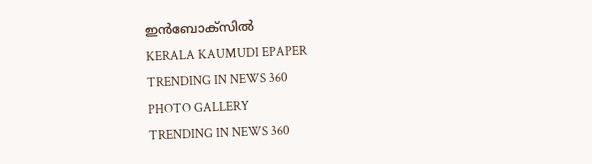ഇൻബോക്സിൽ
KERALA KAUMUDI EPAPER
TRENDING IN NEWS 360
PHOTO GALLERY
TRENDING IN NEWS 360